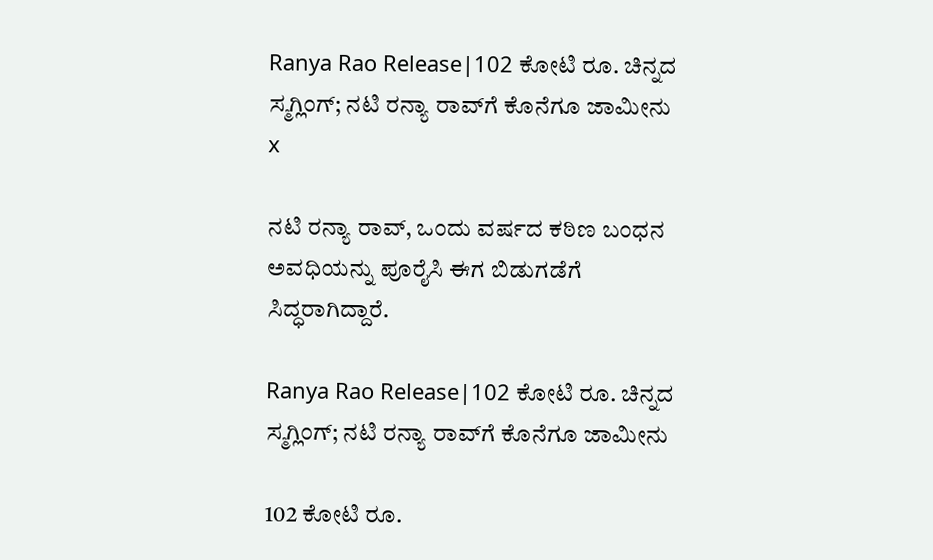Ranya Rao Release|102 ಕೋಟಿ ರೂ. ಚಿನ್ನದ ಸ್ಮಗ್ಲಿಂಗ್; ನಟಿ ರನ್ಯಾ ರಾವ್‌ಗೆ ಕೊನೆಗೂ ಜಾಮೀನು
x

ನಟಿ ರನ್ಯಾ ರಾವ್, ಒಂದು ವರ್ಷದ ಕಠಿಣ ಬಂಧನ ಅವಧಿಯನ್ನು ಪೂರೈಸಿ ಈಗ ಬಿಡುಗಡೆಗೆ ಸಿದ್ಧರಾಗಿದ್ದಾರೆ.

Ranya Rao Release|102 ಕೋಟಿ ರೂ. ಚಿನ್ನದ ಸ್ಮಗ್ಲಿಂಗ್; ನಟಿ ರನ್ಯಾ ರಾವ್‌ಗೆ ಕೊನೆಗೂ ಜಾಮೀನು

102 ಕೋಟಿ ರೂ.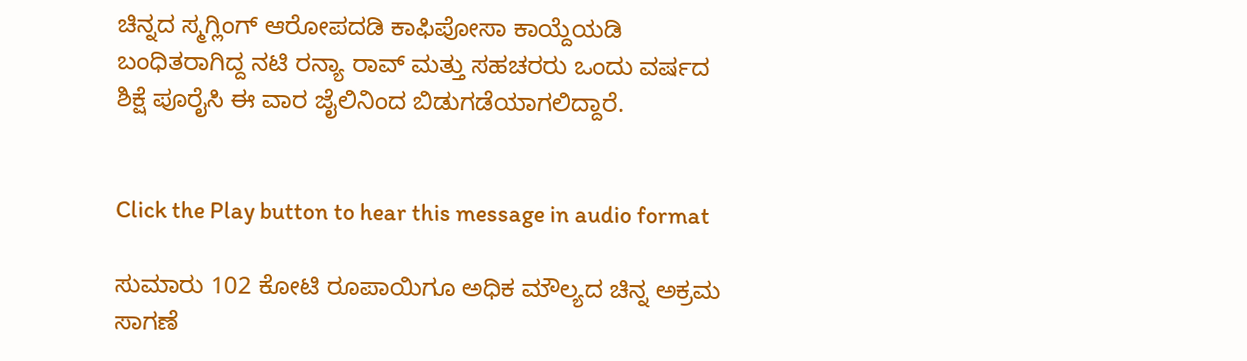ಚಿನ್ನದ ಸ್ಮಗ್ಲಿಂಗ್ ಆರೋಪದಡಿ ಕಾಫಿಪೋಸಾ ಕಾಯ್ದೆಯಡಿ ಬಂಧಿತರಾಗಿದ್ದ ನಟಿ ರನ್ಯಾ ರಾವ್ ಮತ್ತು ಸಹಚರರು ಒಂದು ವರ್ಷದ ಶಿಕ್ಷೆ ಪೂರೈಸಿ ಈ ವಾರ ಜೈಲಿನಿಂದ ಬಿಡುಗಡೆಯಾಗಲಿದ್ದಾರೆ.


Click the Play button to hear this message in audio format

ಸುಮಾರು 102 ಕೋಟಿ ರೂಪಾಯಿಗೂ ಅಧಿಕ ಮೌಲ್ಯದ ಚಿನ್ನ ಅಕ್ರಮ ಸಾಗಣೆ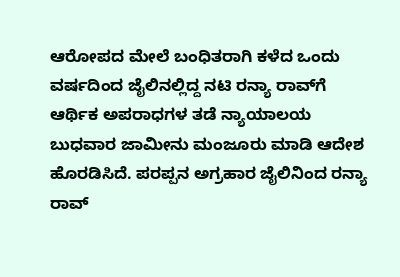ಆರೋಪದ ಮೇಲೆ ಬಂಧಿತರಾಗಿ ಕಳೆದ ಒಂದು ವರ್ಷದಿಂದ ಜೈಲಿನಲ್ಲಿದ್ದ ನಟಿ ರನ್ಯಾ ರಾವ್‌ಗೆ ಆರ್ಥಿಕ ಅಪರಾಧಗಳ ತಡೆ ನ್ಯಾಯಾಲಯ ಬುಧವಾರ ಜಾಮೀನು ಮಂಜೂರು ಮಾಡಿ ಆದೇಶ ಹೊರಡಿಸಿದೆ. ಪರಪ್ಪನ ಅಗ್ರಹಾರ ಜೈಲಿನಿಂದ ರನ್ಯಾ ರಾವ್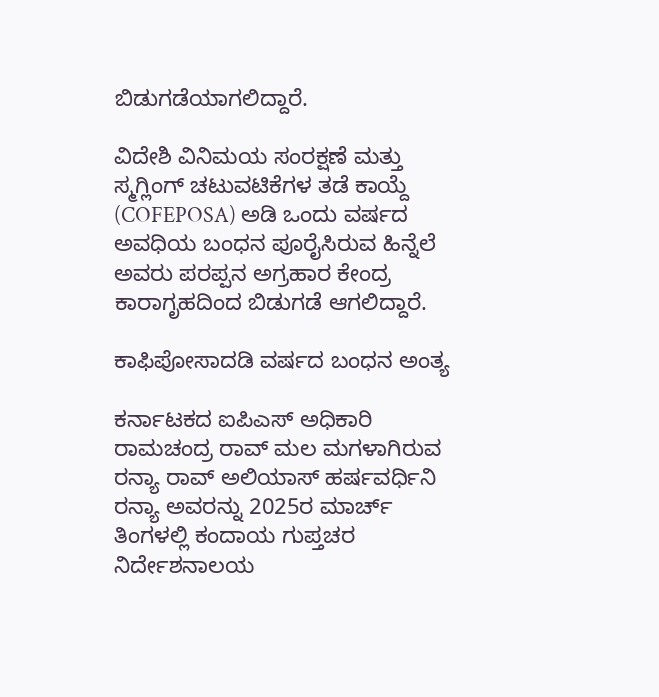ಬಿಡುಗಡೆಯಾಗಲಿದ್ದಾರೆ.

ವಿದೇಶಿ ವಿನಿಮಯ ಸಂರಕ್ಷಣೆ ಮತ್ತು ಸ್ಮಗ್ಲಿಂಗ್ ಚಟುವಟಿಕೆಗಳ ತಡೆ ಕಾಯ್ದೆ (COFEPOSA) ಅಡಿ ಒಂದು ವರ್ಷದ ಅವಧಿಯ ಬಂಧನ ಪೂರೈಸಿರುವ ಹಿನ್ನೆಲೆ ಅವರು ಪರಪ್ಪನ ಅಗ್ರಹಾರ ಕೇಂದ್ರ ಕಾರಾಗೃಹದಿಂದ ಬಿಡುಗಡೆ ಆಗಲಿದ್ದಾರೆ.

ಕಾಫಿಪೋಸಾದಡಿ ವರ್ಷದ ಬಂಧನ ಅಂತ್ಯ

ಕರ್ನಾಟಕದ ಐಪಿಎಸ್ ಅಧಿಕಾರಿ ರಾಮಚಂದ್ರ ರಾವ್ ಮಲ ಮಗಳಾಗಿರುವ ರನ್ಯಾ ರಾವ್ ಅಲಿಯಾಸ್ ಹರ್ಷವರ್ಧಿನಿ ರನ್ಯಾ ಅವರನ್ನು 2025ರ ಮಾರ್ಚ್ ತಿಂಗಳಲ್ಲಿ ಕಂದಾಯ ಗುಪ್ತಚರ ನಿರ್ದೇಶನಾಲಯ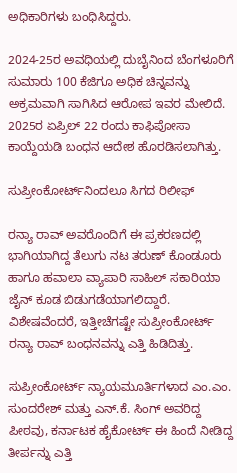ಅಧಿಕಾರಿಗಳು ಬಂಧಿಸಿದ್ದರು.

2024-25ರ ಅವಧಿಯಲ್ಲಿ ದುಬೈನಿಂದ ಬೆಂಗಳೂರಿಗೆ ಸುಮಾರು 100 ಕೆಜಿಗೂ ಅಧಿಕ ಚಿನ್ನವನ್ನು ಅಕ್ರಮವಾಗಿ ಸಾಗಿಸಿದ ಆರೋಪ ಇವರ ಮೇಲಿದೆ. 2025ರ ಏಪ್ರಿಲ್ 22 ರಂದು ಕಾಫಿಪೋಸಾ ಕಾಯ್ದೆಯಡಿ ಬಂಧನ ಆದೇಶ ಹೊರಡಿಸಲಾಗಿತ್ತು.

ಸುಪ್ರೀಂಕೋರ್ಟ್‌ನಿಂದಲೂ ಸಿಗದ ರಿಲೀಫ್

ರನ್ಯಾ ರಾವ್ ಅವರೊಂದಿಗೆ ಈ ಪ್ರಕರಣದಲ್ಲಿ ಭಾಗಿಯಾಗಿದ್ದ ತೆಲುಗು ನಟ ತರುಣ್ ಕೊಂಡೂರು ಹಾಗೂ ಹವಾಲಾ ವ್ಯಾಪಾರಿ ಸಾಹಿಲ್ ಸಕಾರಿಯಾ ಜೈನ್ ಕೂಡ ಬಿಡುಗಡೆಯಾಗಲಿದ್ದಾರೆ. ವಿಶೇಷವೆಂದರೆ, ಇತ್ತೀಚೆಗಷ್ಟೇ ಸುಪ್ರೀಂಕೋರ್ಟ್ ರನ್ಯಾ ರಾವ್‌ ಬಂಧನವನ್ನು ಎತ್ತಿ ಹಿಡಿದಿತ್ತು.

ಸುಪ್ರೀಂಕೋರ್ಟ್‌ ನ್ಯಾಯಮೂರ್ತಿಗಳಾದ ಎಂ.ಎಂ. ಸುಂದರೇಶ್ ಮತ್ತು ಎನ್.ಕೆ. ಸಿಂಗ್ ಅವರಿದ್ದ ಪೀಠವು, ಕರ್ನಾಟಕ ಹೈಕೋರ್ಟ್ ಈ ಹಿಂದೆ ನೀಡಿದ್ದ ತೀರ್ಪನ್ನು ಎತ್ತಿ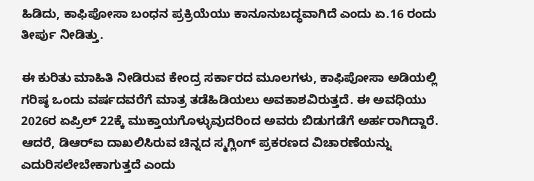ಹಿಡಿದು, ಕಾಫಿಪೋಸಾ ಬಂಧನ ಪ್ರಕ್ರಿಯೆಯು ಕಾನೂನುಬದ್ಧವಾಗಿದೆ ಎಂದು ಏ.16 ರಂದು ತೀರ್ಪು ನೀಡಿತ್ತು.

ಈ ಕುರಿತು ಮಾಹಿತಿ ನೀಡಿರುವ ಕೇಂದ್ರ ಸರ್ಕಾರದ ಮೂಲಗಳು, ಕಾಫಿಪೋಸಾ ಅಡಿಯಲ್ಲಿ ಗರಿಷ್ಠ ಒಂದು ವರ್ಷದವರೆಗೆ ಮಾತ್ರ ತಡೆಹಿಡಿಯಲು ಅವಕಾಶವಿರುತ್ತದೆ. ಈ ಅವಧಿಯು 2026ರ ಏಪ್ರಿಲ್ 22ಕ್ಕೆ ಮುಕ್ತಾಯಗೊಳ್ಳುವುದರಿಂದ ಅವರು ಬಿಡುಗಡೆಗೆ ಅರ್ಹರಾಗಿದ್ದಾರೆ. ಆದರೆ, ಡಿಆರ್‌ಐ ದಾಖಲಿಸಿರುವ ಚಿನ್ನದ ಸ್ಮಗ್ಲಿಂಗ್ ಪ್ರಕರಣದ ವಿಚಾರಣೆಯನ್ನು ಎದುರಿಸಲೇಬೇಕಾಗುತ್ತದೆ ಎಂದು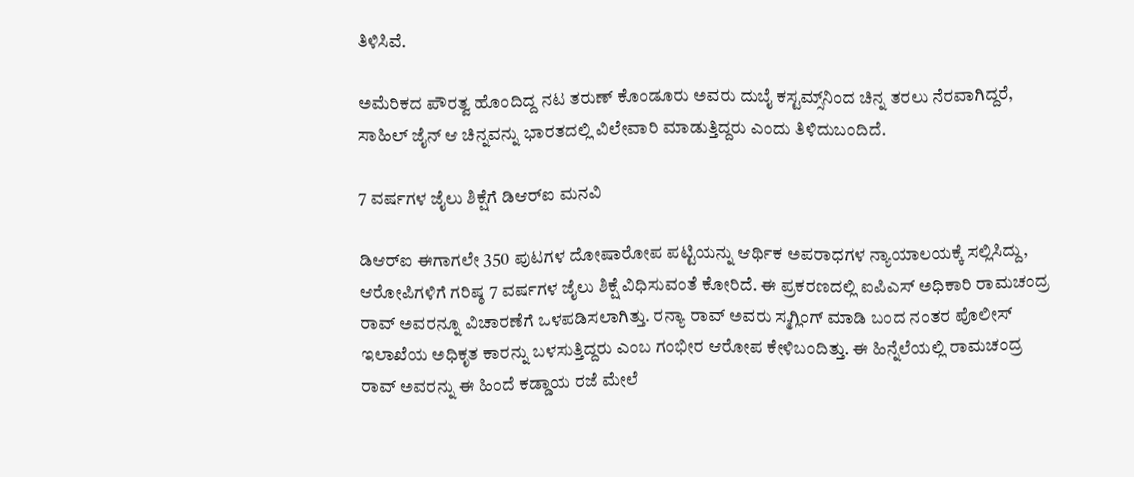ತಿಳಿಸಿವೆ.

ಅಮೆರಿಕದ ಪೌರತ್ವ ಹೊಂದಿದ್ದ ನಟ ತರುಣ್ ಕೊಂಡೂರು ಅವರು ದುಬೈ ಕಸ್ಟಮ್ಸ್‌ನಿಂದ ಚಿನ್ನ ತರಲು ನೆರವಾಗಿದ್ದರೆ, ಸಾಹಿಲ್ ಜೈನ್ ಆ ಚಿನ್ನವನ್ನು ಭಾರತದಲ್ಲಿ ವಿಲೇವಾರಿ ಮಾಡುತ್ತಿದ್ದರು ಎಂದು ತಿಳಿದುಬಂದಿದೆ.

7 ವರ್ಷಗಳ ಜೈಲು ಶಿಕ್ಷೆಗೆ ಡಿಆರ್‌ಐ ಮನವಿ

ಡಿಆರ್‌ಐ ಈಗಾಗಲೇ 350 ಪುಟಗಳ ದೋಷಾರೋಪ ಪಟ್ಟಿಯನ್ನು ಆರ್ಥಿಕ ಅಪರಾಧಗಳ ನ್ಯಾಯಾಲಯಕ್ಕೆ ಸಲ್ಲಿಸಿದ್ದು, ಆರೋಪಿಗಳಿಗೆ ಗರಿಷ್ಠ 7 ವರ್ಷಗಳ ಜೈಲು ಶಿಕ್ಷೆ ವಿಧಿಸುವಂತೆ ಕೋರಿದೆ. ಈ ಪ್ರಕರಣದಲ್ಲಿ ಐಪಿಎಸ್ ಅಧಿಕಾರಿ ರಾಮಚಂದ್ರ ರಾವ್ ಅವರನ್ನೂ ವಿಚಾರಣೆಗೆ ಒಳಪಡಿಸಲಾಗಿತ್ತು. ರನ್ಯಾ ರಾವ್ ಅವರು ಸ್ಮಗ್ಲಿಂಗ್ ಮಾಡಿ ಬಂದ ನಂತರ ಪೊಲೀಸ್ ಇಲಾಖೆಯ ಅಧಿಕೃತ ಕಾರನ್ನು ಬಳಸುತ್ತಿದ್ದರು ಎಂಬ ಗಂಭೀರ ಆರೋಪ ಕೇಳಿಬಂದಿತ್ತು. ಈ ಹಿನ್ನೆಲೆಯಲ್ಲಿ ರಾಮಚಂದ್ರ ರಾವ್ ಅವರನ್ನು ಈ ಹಿಂದೆ ಕಡ್ಡಾಯ ರಜೆ ಮೇಲೆ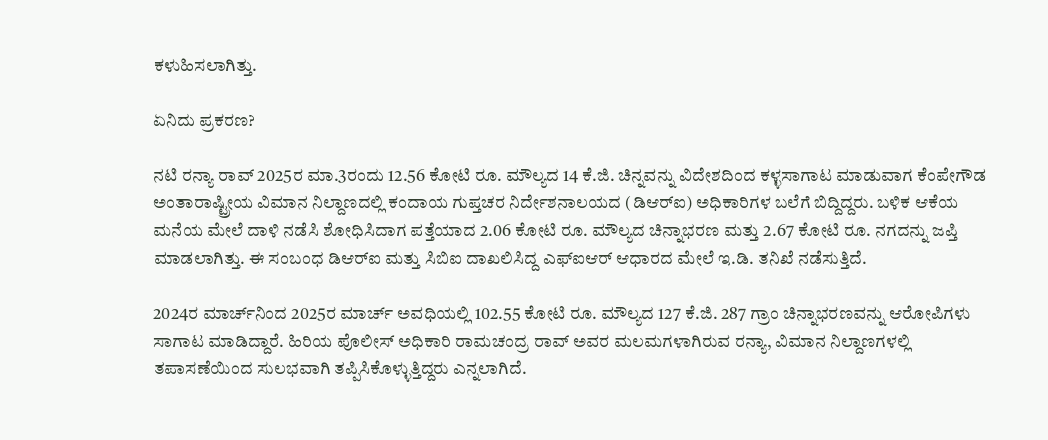ಕಳುಹಿಸಲಾಗಿತ್ತು.

ಏನಿದು ಪ್ರಕರಣ?

ನಟಿ ರನ್ಯಾ ರಾವ್ 2025ರ ಮಾ.3ರಂದು 12.56 ಕೋಟಿ ರೂ. ಮೌಲ್ಯದ 14 ಕೆ.ಜಿ. ಚಿನ್ನವನ್ನು ವಿದೇಶದಿಂದ ಕಳ್ಳಸಾಗಾಟ ಮಾಡುವಾಗ ಕೆಂಪೇಗೌಡ ಅಂತಾರಾಷ್ಟ್ರೀಯ ವಿಮಾನ ನಿಲ್ದಾಣದಲ್ಲಿ ಕಂದಾಯ ಗುಪ್ತಚರ ನಿರ್ದೇಶನಾಲಯದ (ಡಿಆರ್‌ಐ) ಅಧಿಕಾರಿಗಳ ಬಲೆಗೆ ಬಿದ್ದಿದ್ದರು. ಬಳಿಕ ಆಕೆಯ ಮನೆಯ ಮೇಲೆ ದಾಳಿ ನಡೆಸಿ ಶೋಧಿಸಿದಾಗ ಪತ್ತೆಯಾದ 2.06 ಕೋಟಿ ರೂ. ಮೌಲ್ಯದ ಚಿನ್ನಾಭರಣ ಮತ್ತು 2.67 ಕೋಟಿ ರೂ. ನಗದನ್ನು ಜಪ್ತಿ ಮಾಡಲಾಗಿತ್ತು. ಈ ಸಂಬಂಧ ಡಿಆರ್‌ಐ ಮತ್ತು ಸಿಬಿಐ ದಾಖಲಿಸಿದ್ದ ಎಫ್‌ಐಆರ್ ಆಧಾರದ ಮೇಲೆ ಇ.ಡಿ. ತನಿಖೆ ನಡೆಸುತ್ತಿದೆ.

2024ರ ಮಾರ್ಚ್‌ನಿಂದ 2025ರ ಮಾರ್ಚ್ ಅವಧಿಯಲ್ಲಿ 102.55 ಕೋಟಿ ರೂ. ಮೌಲ್ಯದ 127 ಕೆ.ಜಿ. 287 ಗ್ರಾಂ ಚಿನ್ನಾಭರಣವನ್ನು ಆರೋಪಿಗಳು ಸಾಗಾಟ ಮಾಡಿದ್ದಾರೆ. ಹಿರಿಯ ಪೊಲೀಸ್ ಅಧಿಕಾರಿ ರಾಮಚಂದ್ರ ರಾವ್ ಅವರ ಮಲಮಗಳಾಗಿರುವ ರನ್ಯಾ, ವಿಮಾನ ನಿಲ್ದಾಣಗಳಲ್ಲಿ ತಪಾಸಣೆಯಿಂದ ಸುಲಭವಾಗಿ ತಪ್ಪಿಸಿಕೊಳ್ಳುತ್ತಿದ್ದರು ಎನ್ನಲಾಗಿದೆ.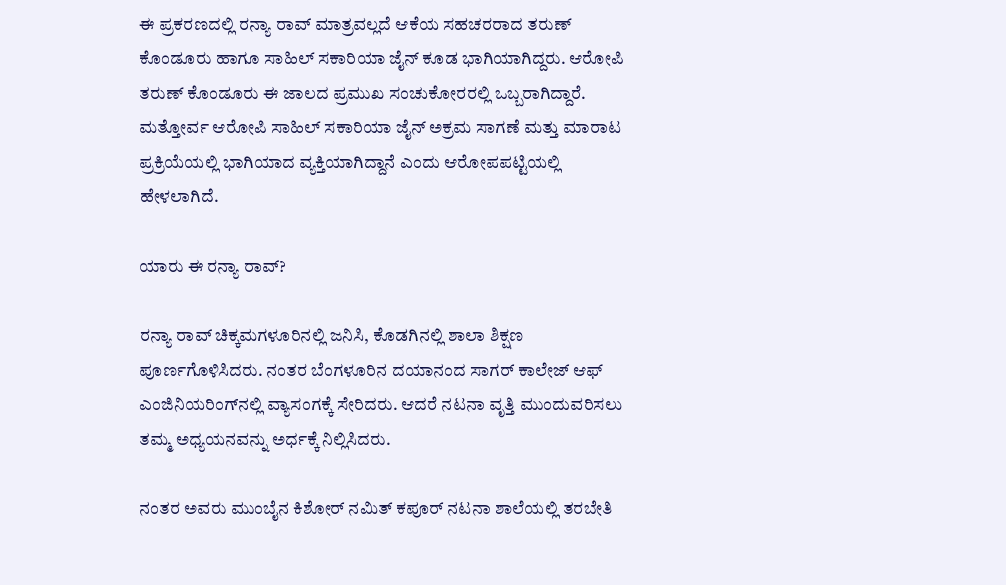ಈ ಪ್ರಕರಣದಲ್ಲಿ ರನ್ಯಾ ರಾವ್ ಮಾತ್ರವಲ್ಲದೆ ಆಕೆಯ ಸಹಚರರಾದ ತರುಣ್ ಕೊಂಡೂರು ಹಾಗೂ ಸಾಹಿಲ್ ಸಕಾರಿಯಾ ಜೈನ್ ಕೂಡ ಭಾಗಿಯಾಗಿದ್ದರು. ಆರೋಪಿ ತರುಣ್ ಕೊಂಡೂರು ಈ ಜಾಲದ ಪ್ರಮುಖ ಸಂಚುಕೋರರಲ್ಲಿ ಒಬ್ಬರಾಗಿದ್ದಾರೆ. ಮತ್ತೋರ್ವ ಆರೋಪಿ ಸಾಹಿಲ್ ಸಕಾರಿಯಾ ಜೈನ್ ಅಕ್ರಮ ಸಾಗಣೆ ಮತ್ತು ಮಾರಾಟ ಪ್ರಕ್ರಿಯೆಯಲ್ಲಿ ಭಾಗಿಯಾದ ವ್ಯಕ್ತಿಯಾಗಿದ್ದಾನೆ ಎಂದು ಆರೋಪಪಟ್ಟಿಯಲ್ಲಿ ಹೇಳಲಾಗಿದೆ.

ಯಾರು ಈ ರನ್ಯಾ ರಾವ್?

ರನ್ಯಾ ರಾವ್ ಚಿಕ್ಕಮಗಳೂರಿನಲ್ಲಿ ಜನಿಸಿ, ಕೊಡಗಿನಲ್ಲಿ ಶಾಲಾ ಶಿಕ್ಷಣ ಪೂರ್ಣಗೊಳಿಸಿದರು. ನಂತರ ಬೆಂಗಳೂರಿನ ದಯಾನಂದ ಸಾಗರ್ ಕಾಲೇಜ್ ಆಫ್ ಎಂಜಿನಿಯರಿಂಗ್‌ನಲ್ಲಿ ವ್ಯಾಸಂಗಕ್ಕೆ ಸೇರಿದರು. ಆದರೆ ನಟನಾ ವೃತ್ತಿ ಮುಂದುವರಿಸಲು ತಮ್ಮ ಅಧ್ಯಯನವನ್ನು ಅರ್ಧಕ್ಕೆ ನಿಲ್ಲಿಸಿದರು.

ನಂತರ ಅವರು ಮುಂಬೈನ ಕಿಶೋರ್ ನಮಿತ್ ಕಪೂರ್ ನಟನಾ ಶಾಲೆಯಲ್ಲಿ ತರಬೇತಿ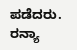ಪಡೆದರು. ರನ್ಯಾ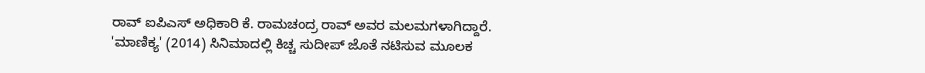ರಾವ್ ಐಪಿಎಸ್ ಅಧಿಕಾರಿ ಕೆ. ರಾಮಚಂದ್ರ ರಾವ್ ಅವರ ಮಲಮಗಳಾಗಿದ್ದಾರೆ. 'ಮಾಣಿಕ್ಯ' (2014) ಸಿನಿಮಾದಲ್ಲಿ ಕಿಚ್ಚ ಸುದೀಪ್ ಜೊತೆ ನಟಿಸುವ ಮೂಲಕ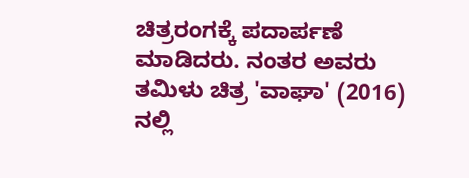ಚಿತ್ರರಂಗಕ್ಕೆ ಪದಾರ್ಪಣೆ ಮಾಡಿದರು. ನಂತರ ಅವರು ತಮಿಳು ಚಿತ್ರ 'ವಾಘಾ' (2016) ನಲ್ಲಿ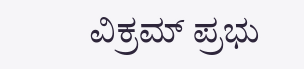ವಿಕ್ರಮ್ ಪ್ರಭು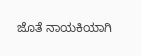ಜೊತೆ ನಾಯಕಿಯಾಗಿ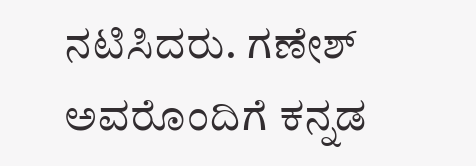ನಟಿಸಿದರು. ಗಣೇಶ್ ಅವರೊಂದಿಗೆ ಕನ್ನಡ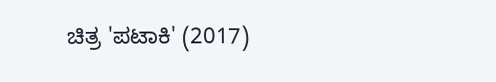ಚಿತ್ರ 'ಪಟಾಕಿ' (2017)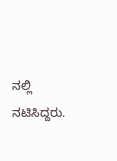ನಲ್ಲಿ ನಟಿಸಿದ್ದರು.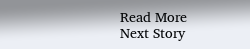Read More
Next Story